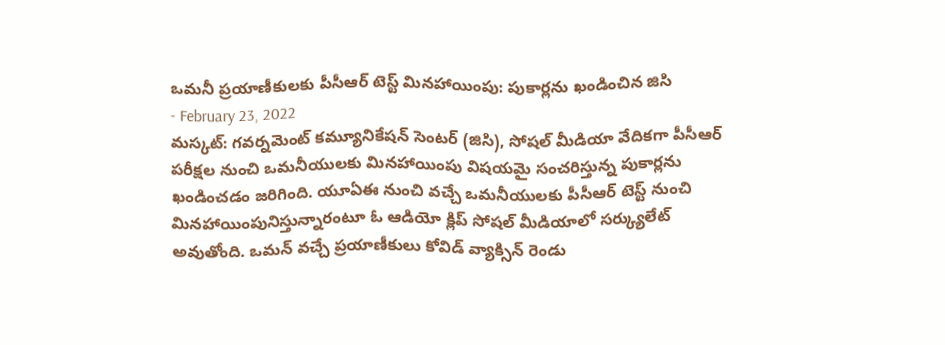ఒమనీ ప్రయాణీకులకు పీసీఆర్ టెస్ట్ మినహాయింపు: పుకార్లను ఖండించిన జిసి
- February 23, 2022
మస్కట్: గవర్నమెంట్ కమ్యూనికేషన్ సెంటర్ (జిసి), సోషల్ మీడియా వేదికగా పీసీఆర్ పరీక్షల నుంచి ఒమనీయులకు మినహాయింపు విషయమై సంచరిస్తున్న పుకార్లను ఖండించడం జరిగింది. యూఏఈ నుంచి వచ్చే ఒమనీయులకు పీసీఆర్ టెస్ట్ నుంచి మినహాయింపునిస్తున్నారంటూ ఓ ఆడియో క్లిప్ సోషల్ మీడియాలో సర్క్యులేట్ అవుతోంది. ఒమన్ వచ్చే ప్రయాణీకులు కోవిడ్ వ్యాక్సిన్ రెండు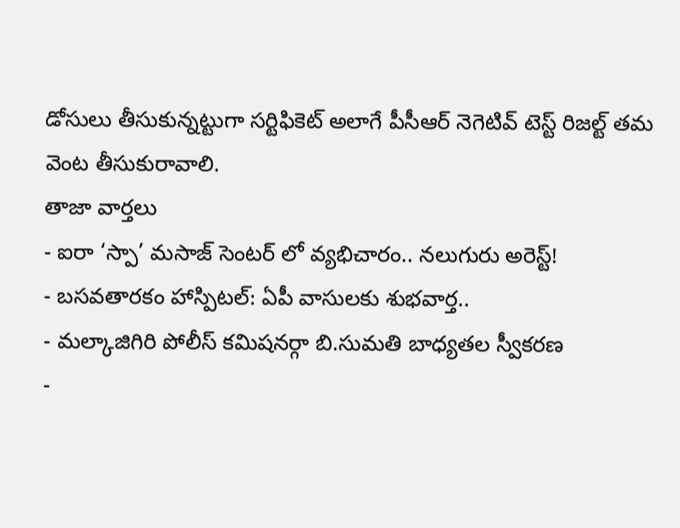డోసులు తీసుకున్నట్టుగా సర్టిఫికెట్ అలాగే పీసీఆర్ నెగెటివ్ టెస్ట్ రిజల్ట్ తమ వెంట తీసుకురావాలి.
తాజా వార్తలు
- ఐరా ‘స్పా’ మసాజ్ సెంటర్ లో వ్యభిచారం.. నలుగురు అరెస్ట్!
- బసవతారకం హాస్పిటల్: ఏపీ వాసులకు శుభవార్త..
- మల్కాజిగిరి పోలీస్ కమిషనర్గా బి.సుమతి బాధ్యతల స్వీకరణ
-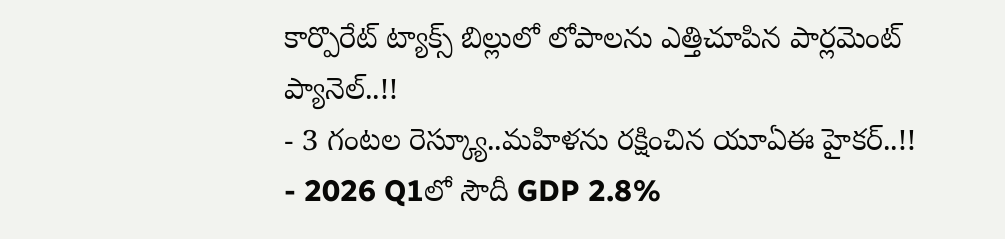కార్పొరేట్ ట్యాక్స్ బిల్లులో లోపాలను ఎత్తిచూపిన పార్లమెంట్ ప్యానెల్..!!
- 3 గంటల రెస్క్యూ..మహిళను రక్షించిన యూఏఈ హైకర్..!!
- 2026 Q1లో సౌదీ GDP 2.8%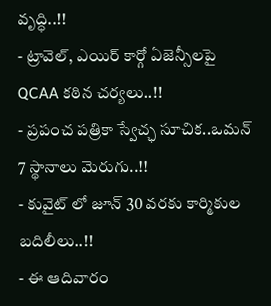వృద్ధి..!!
- ట్రావెల్, ఎయిర్ కార్గో ఏజెన్సీలపై QCAA కఠిన చర్యలు..!!
- ప్రపంచ పత్రికా స్వేచ్ఛ సూచిక..ఒమన్ 7 స్థానాలు మెరుగు..!!
- కువైట్ లో జూన్ 30 వరకు కార్మికుల బదిలీలు..!!
- ఈ ఆదివారం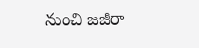నుంచి జజీరా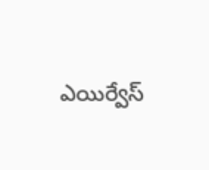ఎయిర్వేస్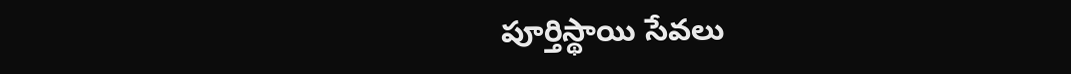పూర్తిస్థాయి సేవలు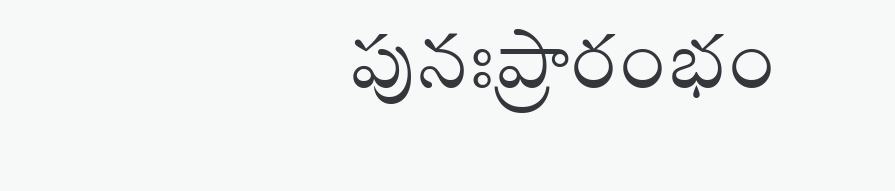పునఃప్రారంభం